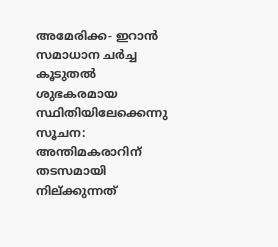അമേരിക്ക- ഇറാന്‍ സമാധാന ചര്‍ച്ച കൂടുതല്‍ ശുഭകരമായ സ്ഥിതിയിലേക്കെന്നു സൂചന: അന്തിമകരാറിന് തടസമായി നില്ക്കുന്നത്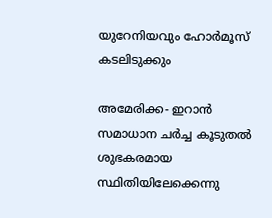യുറേനിയവും ഹോര്‍മൂസ് കടലിടുക്കും

അമേരിക്ക- ഇറാന്‍ സമാധാന ചര്‍ച്ച കൂടുതല്‍ ശുഭകരമായ സ്ഥിതിയിലേക്കെന്നു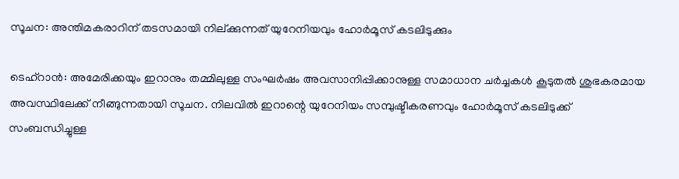സൂചന: അന്തിമകരാറിന് തടസമായി നില്ക്കുന്നത് യുറേനിയവും ഹോര്‍മൂസ് കടലിടുക്കും

ടെഹ്‌റാന്‍: അമേരിക്കയും ഇറാനും തമ്മിലുള്ള സംഘര്‍ഷം അവസാനിപ്പിക്കാനുള്ള സമാധാന ചര്‍ച്ചകള്‍ കൂടുതല്‍ ശുഭകരമായ അവസ്ഥിലേക്ക് നീങ്ങുന്നതായി സൂചന. നിലവില്‍ ഇറാന്റെ യുറേനിയം സമ്പുഷ്ടീകരണവും ഹോര്‍മൂസ് കടലിടുക്ക് സംബന്ധിച്ചുള്ള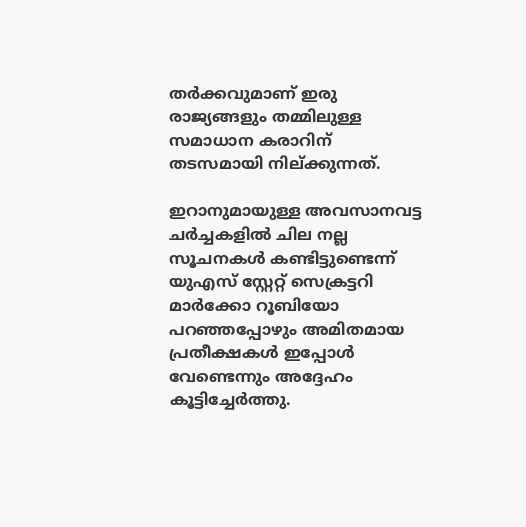തര്‍ക്കവുമാണ് ഇരു രാജ്യങ്ങളും തമ്മിലുള്ള സമാധാന കരാറിന് തടസമായി നില്ക്കുന്നത്.

ഇറാനുമായുള്ള അവസാനവട്ട ചര്‍ച്ചകളില്‍ ചില നല്ല സൂചനകള്‍ കണ്ടിട്ടുണ്ടെന്ന് യുഎസ് സ്റ്റേറ്റ് സെക്രട്ടറി മാര്‍ക്കോ റൂബിയോ പറഞ്ഞപ്പോഴും അമിതമായ പ്രതീക്ഷകള്‍ ഇപ്പോള്‍ വേണ്ടെന്നും അദ്ദേഹം കൂട്ടിച്ചേര്‍ത്തു.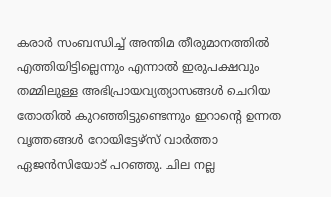കരാര്‍ സംബന്ധിച്ച് അന്തിമ തീരുമാനത്തില്‍ എത്തിയിട്ടില്ലെന്നും എന്നാല്‍ ഇരുപക്ഷവും തമ്മിലുള്ള അഭിപ്രായവ്യത്യാസങ്ങള്‍ ചെറിയ തോതില്‍ കുറഞ്ഞിട്ടുണ്ടെന്നും ഇറാന്റെ ഉന്നത വൃത്തങ്ങള്‍ റോയിട്ടേഴ്‌സ് വാര്‍ത്താ ഏജന്‍സിയോട് പറഞ്ഞു. ചില നല്ല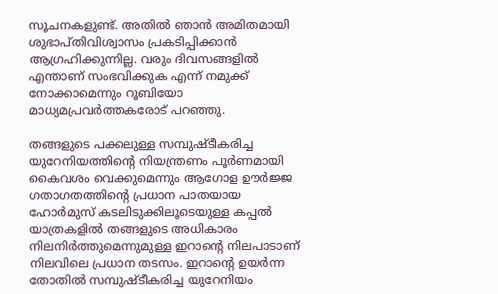സൂചനകളുണ്ട്. അതില്‍ ഞാന്‍ അമിതമായി ശുഭാപ്തിവിശ്വാസം പ്രകടിപ്പിക്കാന്‍ ആഗ്രഹിക്കുന്നില്ല. വരും ദിവസങ്ങളില്‍ എന്താണ് സംഭവിക്കുക എന്ന് നമുക്ക് നോക്കാമെന്നും റൂബിയോ മാധ്യമപ്രവര്‍ത്തകരോട് പറഞ്ഞു.

തങ്ങളുടെ പക്കലുള്ള സമ്പുഷ്ടീകരിച്ച യുറേനിയത്തിന്റെ നിയന്ത്രണം പൂര്‍ണമായി കൈവശം വെക്കുമെന്നും ആഗോള ഊര്‍ജ്ജ ഗതാഗതത്തിന്റെ പ്രധാന പാതയായ ഹോര്‍മുസ് കടലിടുക്കിലൂടെയുള്ള കപ്പല്‍ യാത്രകളില്‍ തങ്ങളുടെ അധികാരം നിലനിര്‍ത്തുമെന്നുമുള്ള ഇറാന്റെ നിലപാടാണ് നിലവിലെ പ്രധാന തടസം. ഇറാന്റെ ഉയര്‍ന്ന തോതില്‍ സമ്പുഷ്ടീകരിച്ച യുറേനിയം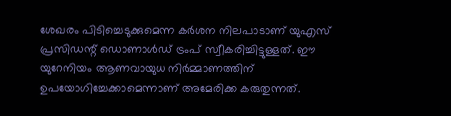ശേഖരം പിടിച്ചെടുക്കുമെന്ന കര്‍ശന നിലപാടാണ് യുഎസ് പ്രസിഡന്റ് ഡൊണാള്‍ഡ് ട്രംപ് സ്വീകരിച്ചിട്ടുള്ളത്. ഈ യുറേനിയം ആണവായുധ നിര്‍മ്മാണത്തിന് ഉപയോഗിച്ചേക്കാമെന്നാണ് അമേരിക്ക കരുതുന്നത്.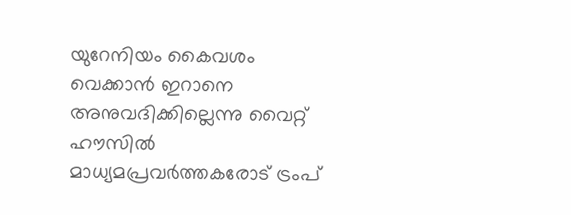യുറേനിയം കൈവശം വെക്കാന്‍ ഇറാനെ അനുവദിക്കില്ലെന്നു വൈറ്റ് ഹൗസില്‍ മാധ്യമപ്രവര്‍ത്തകരോട് ട്രംപ്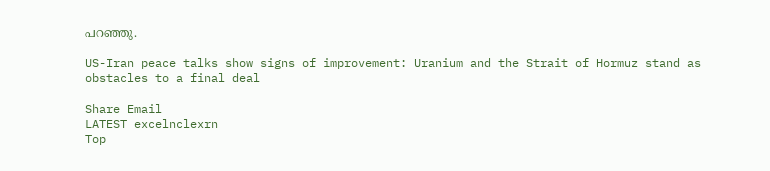പറഞ്ഞു.

US-Iran peace talks show signs of improvement: Uranium and the Strait of Hormuz stand as obstacles to a final deal

Share Email
LATEST excelnclexrn
Top